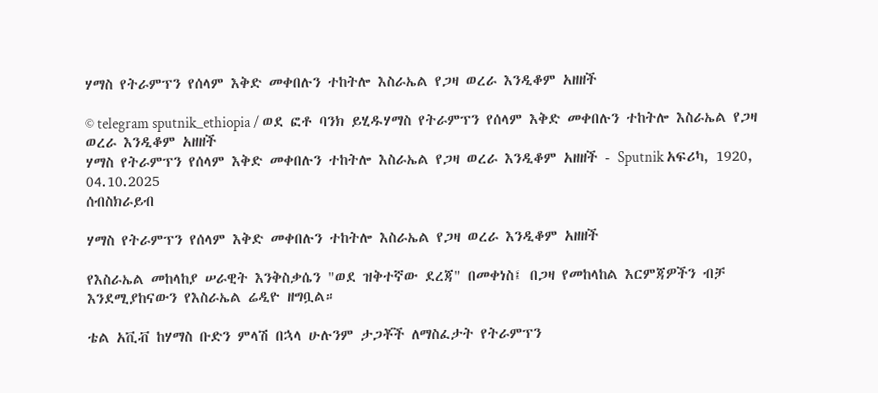ሃማስ የትራምፕን የሰላም እቅድ መቀበሉን ተከትሎ እስራኤል የጋዛ ወረራ እንዲቆም አዘዘች

© telegram sputnik_ethiopia / ወደ ፎቶ ባንክ ይሂዱሃማስ የትራምፕን የሰላም እቅድ መቀበሉን ተከትሎ እስራኤል የጋዛ ወረራ እንዲቆም አዘዘች
ሃማስ የትራምፕን የሰላም እቅድ መቀበሉን ተከትሎ እስራኤል የጋዛ ወረራ እንዲቆም አዘዘች - Sputnik አፍሪካ, 1920, 04.10.2025
ሰብስክራይብ

ሃማስ የትራምፕን የሰላም እቅድ መቀበሉን ተከትሎ እስራኤል የጋዛ ወረራ እንዲቆም አዘዘች

የእስራኤል መከላከያ ሠራዊት እንቅስቃሴን "ወደ ዝቅተኛው ደረጃ" በመቀነስ፤ በጋዛ የመከላከል እርምጃዎችን ብቻ እንደሚያከናውን የእስራኤል ሬዲዮ ዘግቧል።

ቴል አቪቭ ከሃማስ ቡድን ምላሽ በኋላ ሁሉንም ታጋቾች ለማስፈታት የትራምፕን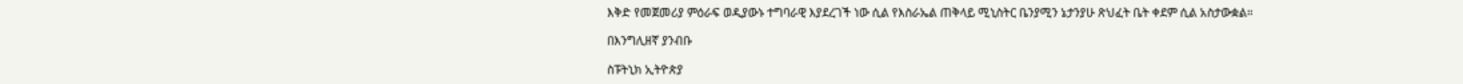እቅድ የመጀመሪያ ምዕራፍ ወዲያውኑ ተግባራዊ እያደረገች ነው ሲል የእስራኤል ጠቅላይ ሚኒስትር ቤንያሚን ኔታንያሁ ጽህፈት ቤት ቀደም ሲል አስታውቋል።

በእንግሊዘኛ ያንብቡ

ስፑትኒክ ኢትዮጵያ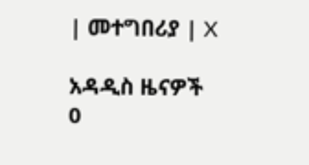| መተግበሪያ | X

አዳዲስ ዜናዎች
0